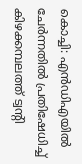കൊച്ചി: എൻഡിഎയിൽ ചേർന്നതിൽ പ്രതിഷേധിച്ച് കിഴക്കമ്പലത്ത് ട്വൻ്റി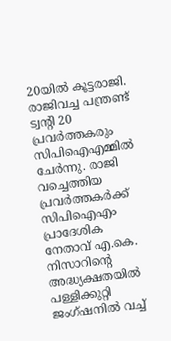20യിൽ കൂട്ടരാജി. രാജിവച്ച പന്ത്രണ്ട് ട്വൻ്റി 20 പ്രവർത്തകരും സിപിഐഎമ്മിൽ ചേർന്നു. രാജി വച്ചെത്തിയ പ്രവർത്തകർക്ക് സിപിഐഎം പ്രാദേശിക നേതാവ് എ.കെ. നിസാറിൻ്റെ അദ്ധ്യക്ഷതയിൽ പള്ളിക്കുറ്റി ജംഗ്ഷനിൽ വച്ച്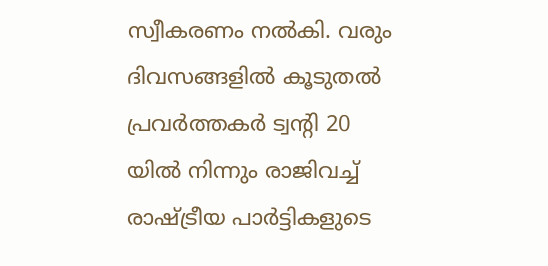സ്വീകരണം നൽകി. വരും ദിവസങ്ങളിൽ കൂടുതൽ പ്രവർത്തകർ ട്വൻ്റി 20 യിൽ നിന്നും രാജിവച്ച് രാഷ്ട്രീയ പാർട്ടികളുടെ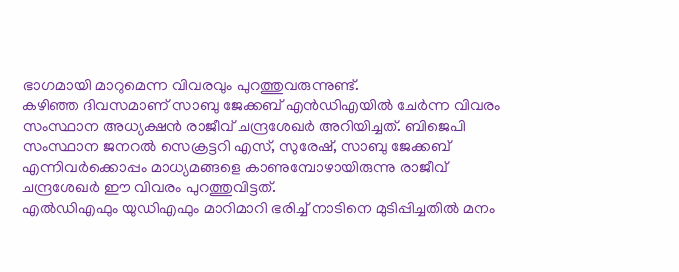ഭാഗമായി മാറുമെന്ന വിവരവും പുറത്തുവരുന്നുണ്ട്.
കഴിഞ്ഞ ദിവസമാണ് സാബു ജേക്കബ് എൻഡിഎയിൽ ചേർന്ന വിവരം സംസ്ഥാന അധ്യക്ഷൻ രാജീവ് ചന്ദ്രശേഖർ അറിയിച്ചത്. ബിജെപി സംസ്ഥാന ജനറൽ സെക്രട്ടറി എസ്, സുരേഷ്, സാബു ജേക്കബ് എന്നിവർക്കൊപ്പം മാധ്യമങ്ങളെ കാണുമ്പോഴായിരുന്നു രാജീവ് ചന്ദ്രശേഖർ ഈ വിവരം പുറത്തുവിട്ടത്.
എൽഡിഎഫും യുഡിഎഫും മാറിമാറി ഭരിച്ച് നാടിനെ മുടിപ്പിച്ചതിൽ മനം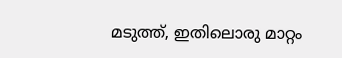മടുത്ത്, ഇതിലൊരു മാറ്റം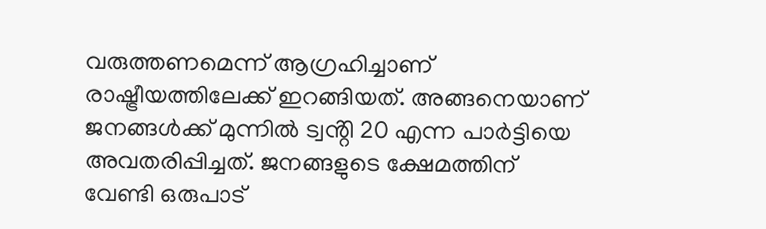വരുത്തണമെന്ന് ആഗ്രഹിച്ചാണ് രാഷ്ട്രീയത്തിലേക്ക് ഇറങ്ങിയത്. അങ്ങനെയാണ് ജനങ്ങൾക്ക് മുന്നിൽ ട്വൻ്റി 20 എന്ന പാർട്ടിയെ അവതരിപ്പിച്ചത്. ജനങ്ങളുടെ ക്ഷേമത്തിന് വേണ്ടി ഒരുപാട്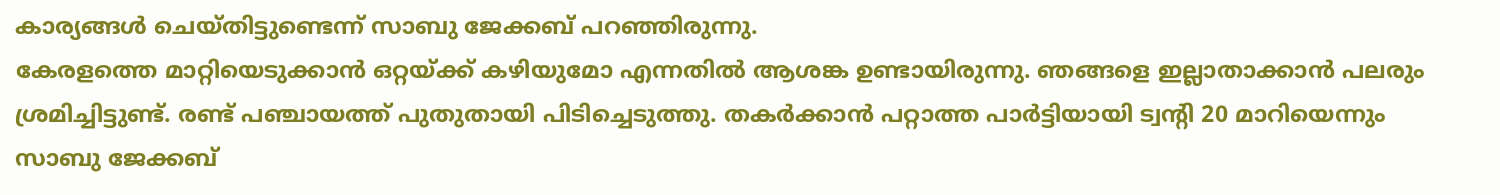കാര്യങ്ങൾ ചെയ്തിട്ടുണ്ടെന്ന് സാബു ജേക്കബ് പറഞ്ഞിരുന്നു.
കേരളത്തെ മാറ്റിയെടുക്കാൻ ഒറ്റയ്ക്ക് കഴിയുമോ എന്നതിൽ ആശങ്ക ഉണ്ടായിരുന്നു. ഞങ്ങളെ ഇല്ലാതാക്കാൻ പലരും ശ്രമിച്ചിട്ടുണ്ട്. രണ്ട് പഞ്ചായത്ത് പുതുതായി പിടിച്ചെടുത്തു. തകർക്കാൻ പറ്റാത്ത പാർട്ടിയായി ട്വൻ്റി 20 മാറിയെന്നും സാബു ജേക്കബ്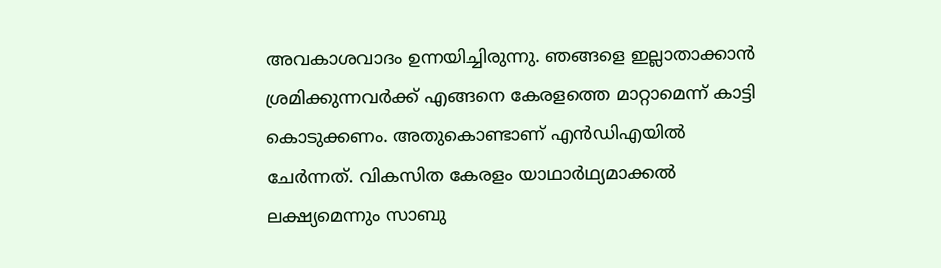അവകാശവാദം ഉന്നയിച്ചിരുന്നു. ഞങ്ങളെ ഇല്ലാതാക്കാൻ ശ്രമിക്കുന്നവർക്ക് എങ്ങനെ കേരളത്തെ മാറ്റാമെന്ന് കാട്ടി കൊടുക്കണം. അതുകൊണ്ടാണ് എൻഡിഎയിൽ ചേർന്നത്. വികസിത കേരളം യാഥാർഥ്യമാക്കൽ ലക്ഷ്യമെന്നും സാബു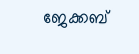ജേക്കബ്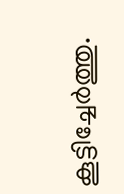കൂട്ടിച്ചേർത്തു.